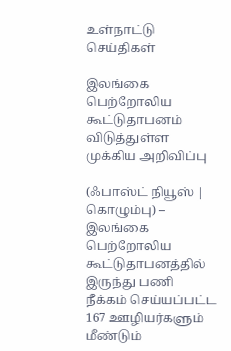உள்நாட்டு செய்திகள்

இலங்கை பெற்றோலிய கூட்டுதாபனம் விடுத்துள்ள முக்கிய அறிவிப்பு

(ஃபாஸ்ட் நியூஸ் | கொழும்பு) –  இலங்கை பெற்றோலிய கூட்டுதாபனத்தில் இருந்து பணி நீக்கம் செய்யப்பட்ட 167 ஊழியர்களும் மீண்டும்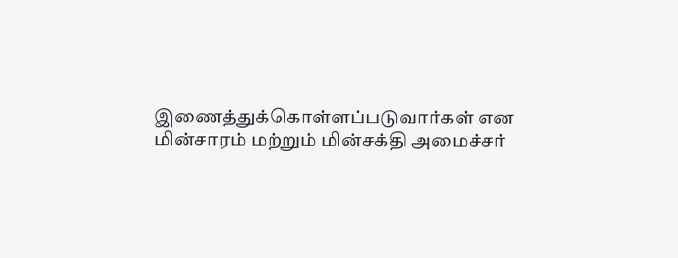இணைத்துக்கொள்ளப்படுவார்கள் என மின்சாரம் மற்றும் மின்சக்தி அமைச்சர்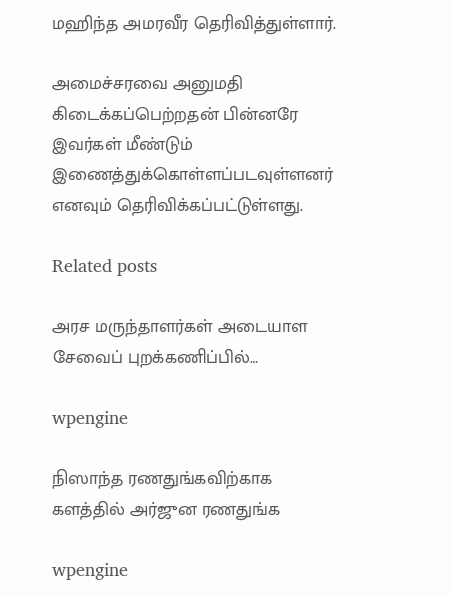மஹிந்த அமரவீர தெரிவித்துள்ளார்.

அமைச்சரவை அனுமதி கிடைக்கப்பெற்றதன் பின்னரே இவர்கள் மீண்டும் இணைத்துக்கொள்ளப்படவுள்ளனர் எனவும் தெரிவிக்கப்பட்டுள்ளது.

Related posts

அரச மருந்தாளர்கள் அடையாள சேவைப் புறக்கணிப்பில்…

wpengine

நிஸாந்த ரணதுங்கவிற்காக களத்தில் அர்ஜுன ரணதுங்க

wpengine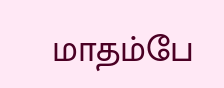மாதம்பே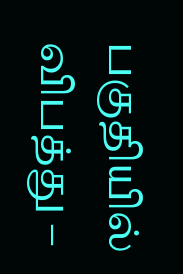பகுதியில் விபத்து –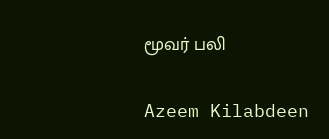மூவர் பலி

Azeem Kilabdeen